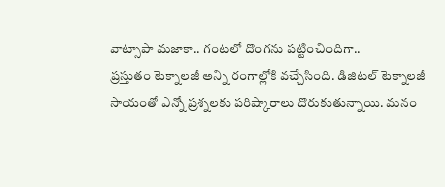వాట్సాపా మజాకా.. గంటలో దొంగను పట్టించిందిగా..
ప్రస్తుతం టెక్నాలజీ అన్ని రంగాల్లోకి వచ్చేసింది. డిజిటల్ టెక్నాలజీ సాయంతో ఎన్నో ప్రశ్నలకు పరిష్కారాలు దొరుకుతున్నాయి. మనం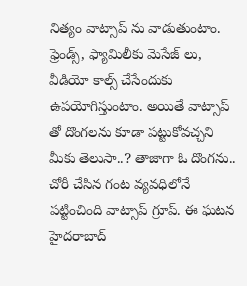నిత్యం వాట్సాప్ ను వాడుతుంటాం. ఫ్రెండ్స్, ఫ్యామిలీకు మెసేజ్ లు, వీడియో కాల్స్ చేసేందుకు ఉపయోగిస్తుంటాం. అయితే వాట్సాప్ తో దొంగలను కూడా పట్టుకోవచ్చని మీకు తెలుసా..? తాజాగా ఓ దొంగను.. చోరీ చేసిన గంట వ్యవధిలోనే పట్టించింది వాట్సాప్ గ్రూప్. ఈ ఘటన హైదరాబాద్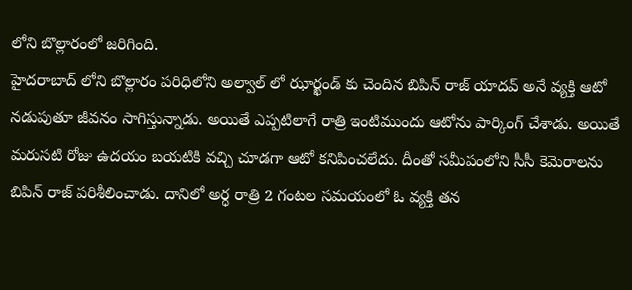లోని బొల్లారంలో జరిగింది.
హైదరాబాద్ లోని బొల్లారం పరిధిలోని అల్వాల్ లో ఝార్ఖండ్ కు చెందిన బిపిన్ రాజ్ యాదవ్ అనే వ్యక్తి ఆటో నడుపుతూ జీవనం సాగిస్తున్నాడు. అయితే ఎప్పటిలాగే రాత్రి ఇంటిముందు ఆటోను పార్కింగ్ చేశాడు. అయితే మరుసటి రోజు ఉదయం బయటికి వచ్చి చూడగా ఆటో కనిపించలేదు. దీంతో సమీపంలోని సీసీ కెమెరాలను బిపిన్ రాజ్ పరిశీలించాడు. దానిలో అర్ధ రాత్రి 2 గంటల సమయంలో ఓ వ్యక్తి తన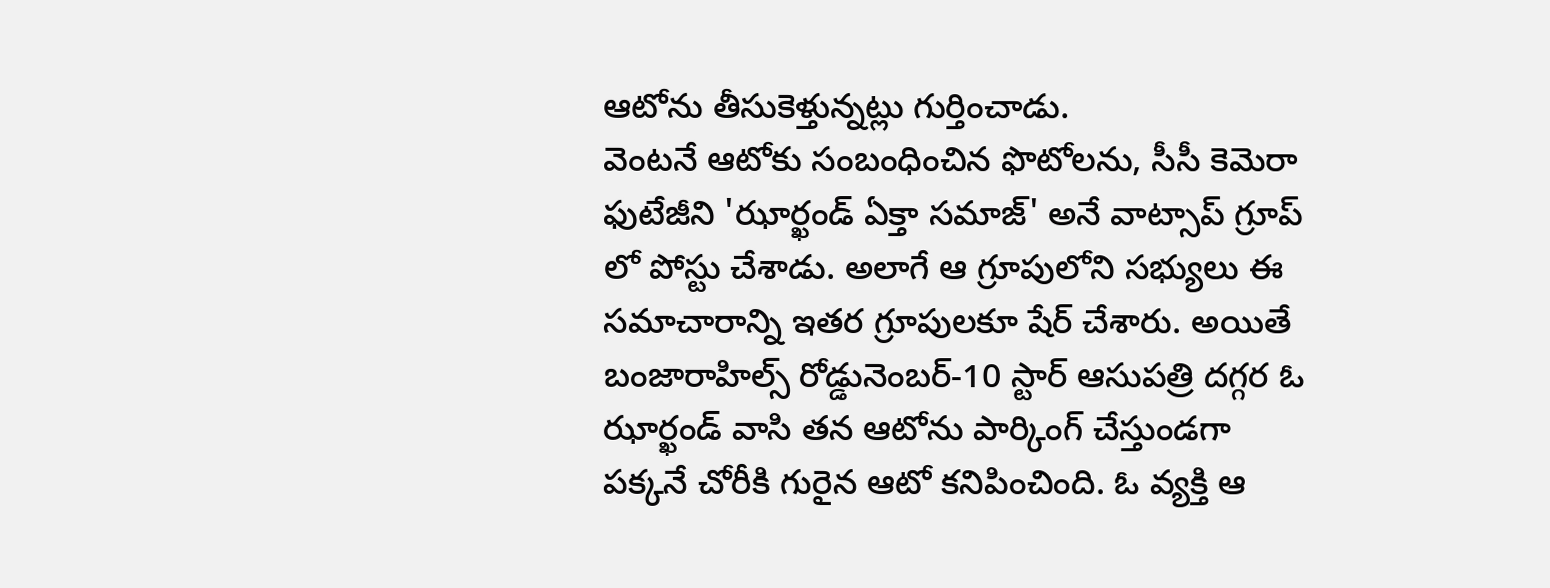ఆటోను తీసుకెళ్తున్నట్లు గుర్తించాడు.
వెంటనే ఆటోకు సంబంధించిన ఫొటోలను, సీసీ కెమెరా ఫుటేజీని 'ఝార్ఖండ్ ఏక్తా సమాజ్' అనే వాట్సాప్ గ్రూప్ లో పోస్టు చేశాడు. అలాగే ఆ గ్రూపులోని సభ్యులు ఈ సమాచారాన్ని ఇతర గ్రూపులకూ షేర్ చేశారు. అయితే బంజారాహిల్స్ రోడ్డునెంబర్-10 స్టార్ ఆసుపత్రి దగ్గర ఓ ఝార్ఖండ్ వాసి తన ఆటోను పార్కింగ్ చేస్తుండగా పక్కనే చోరీకి గురైన ఆటో కనిపించింది. ఓ వ్యక్తి ఆ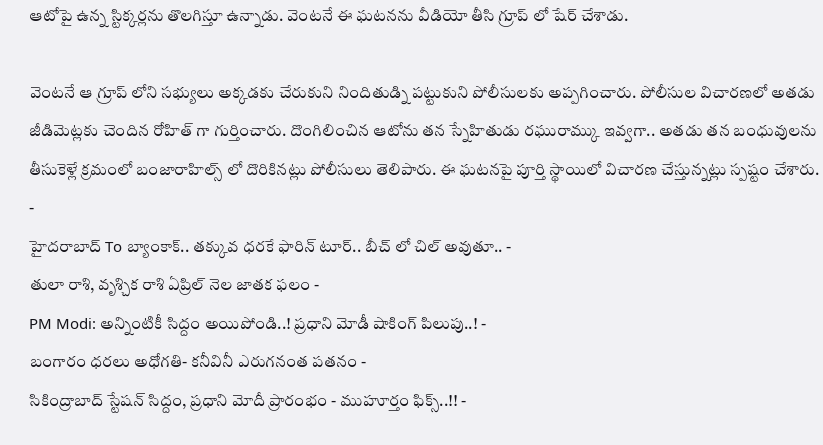ఆటోపై ఉన్న స్టిక్కర్లను తొలగిస్తూ ఉన్నాడు. వెంటనే ఈ ఘటనను వీడియో తీసి గ్రూప్ లో షేర్ చేశాడు.

వెంటనే ఆ గ్రూప్ లోని సభ్యులు అక్కడకు చేరుకుని నిందితుడ్ని పట్టుకుని పోలీసులకు అప్పగించారు. పోలీసుల విచారణలో అతడు జీడిమెట్లకు చెందిన రోహిత్ గా గుర్తించారు. దొంగిలించిన ఆటోను తన స్నేహితుడు రఘురామ్కు ఇవ్వగా.. అతడు తన బంధువులను తీసుకెళ్లే క్రమంలో బంజారాహిల్స్ లో దొరికినట్లు పోలీసులు తెలిపారు. ఈ ఘటనపై పూర్తి స్థాయిలో విచారణ చేస్తున్నట్లు స్పష్టం చేశారు.
-
హైదరాబాద్ To బ్యాంకాక్.. తక్కువ ధరకే ఫారిన్ టూర్.. బీచ్ లో చిల్ అవుతూ.. -
తులా రాశి, వృశ్చిక రాశి ఏప్రిల్ నెల జాతక ఫలం -
PM Modi: అన్నింటికీ సిద్దం అయిపోండి..! ప్రధాని మోడీ షాకింగ్ పిలుపు..! -
బంగారం ధరలు అధోగతి- కనీవినీ ఎరుగనంత పతనం -
సికింద్రాబాద్ స్టేషన్ సిద్దం, ప్రధాని మోదీ ప్రారంభం - ముహూర్తం ఫిక్స్..!! -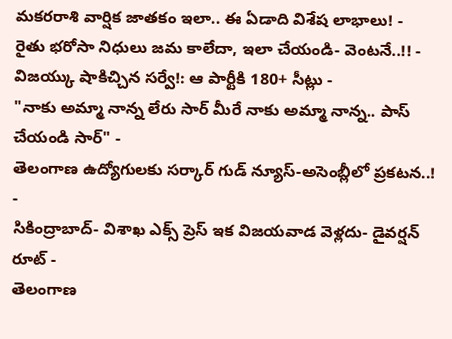మకరరాశి వార్షిక జాతకం ఇలా.. ఈ ఏడాది విశేష లాభాలు! -
రైతు భరోసా నిధులు జమ కాలేదా, ఇలా చేయండి- వెంటనే..!! -
విజయ్కు షాకిచ్చిన సర్వే!: ఆ పార్టీకి 180+ సీట్లు -
"నాకు అమ్మా నాన్న లేరు సార్ మీరే నాకు అమ్మా నాన్న.. పాస్ చేయండి సార్" -
తెలంగాణ ఉద్యోగులకు సర్కార్ గుడ్ న్యూస్-అసెంబ్లీలో ప్రకటన..! -
సికింద్రాబాద్- విశాఖ ఎక్స్ ప్రెస్ ఇక విజయవాడ వెళ్లదు- డైవర్షన్ రూట్ -
తెలంగాణ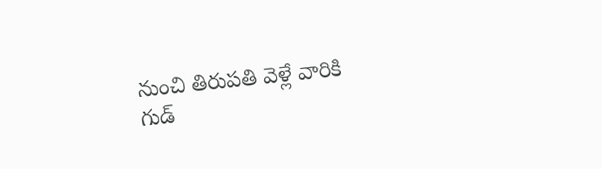నుంచి తిరుపతి వెళ్లే వారికి గుడ్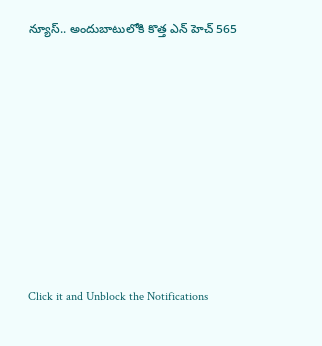న్యూస్.. అందుబాటులోకి కొత్త ఎన్ హెచ్ 565












Click it and Unblock the Notifications